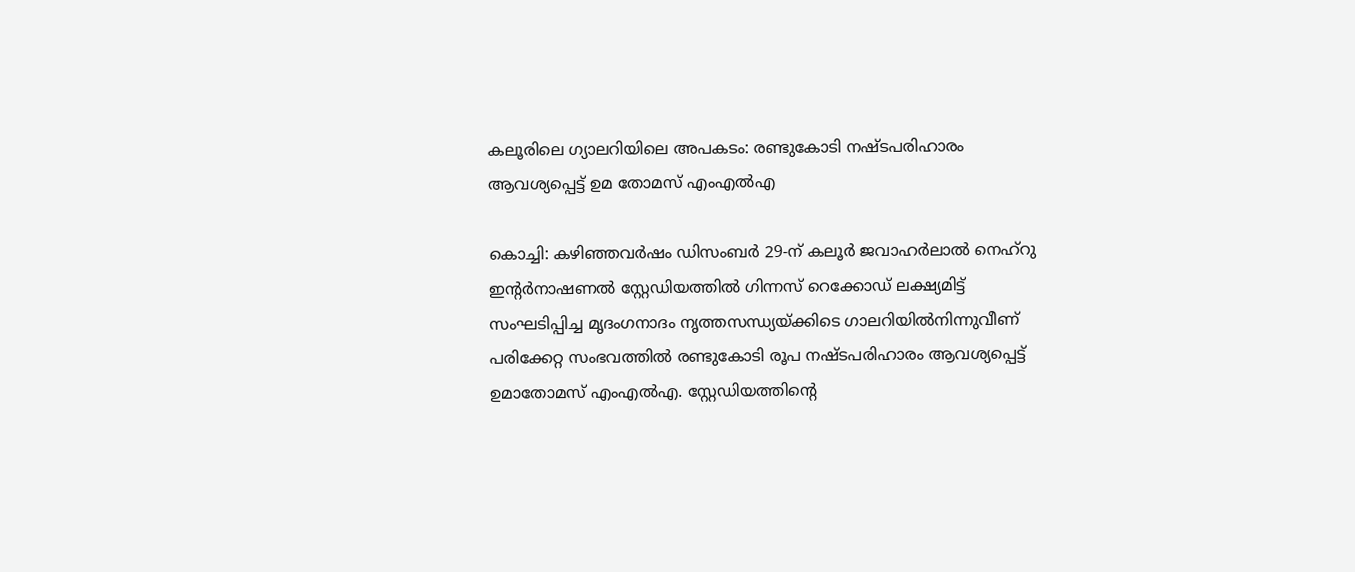കലൂരിലെ ഗ്യാലറിയിലെ അപകടം: രണ്ടുകോടി നഷ്ടപരിഹാരം ആവശ്യപ്പെട്ട് ഉമ തോമസ് എംഎൽഎ

കൊച്ചി: കഴിഞ്ഞവർഷം ഡിസംബർ 29-ന് കലൂർ ജവാഹർലാൽ നെഹ്‌റു ഇന്റർനാഷണൽ സ്റ്റേഡിയത്തിൽ ഗിന്നസ് റെക്കോഡ് ലക്ഷ്യമിട്ട് സംഘടിപ്പിച്ച മൃദംഗനാദം നൃത്തസന്ധ്യയ്ക്കിടെ ഗാലറിയിൽനിന്നുവീണ് പരിക്കേറ്റ സംഭവത്തിൽ രണ്ടുകോടി രൂപ നഷ്ടപരിഹാരം ആവശ്യപ്പെട്ട് ഉമാതോമസ് എംഎൽഎ. സ്റ്റേഡിയത്തിന്റെ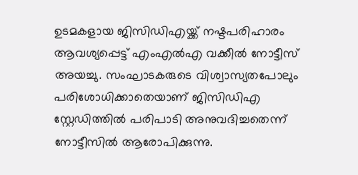ഉടമകളായ ജിസിഡിഎയ്ക്ക് നഷ്ടപരിഹാരം ആവശ്യപ്പെട്ട് എംഎൽഎ വക്കീൽ നോട്ടീസ് അയച്ചു. സംഘാടകരുടെ വിശ്വാസ്യതപോലും പരിശോധിക്കാതെയാണ് ജിസിഡിഎ സ്റ്റേഡിത്തിൽ പരിപാടി അനുവദിച്ചതെന്ന് നോട്ടീസിൽ ആരോപിക്കുന്നു.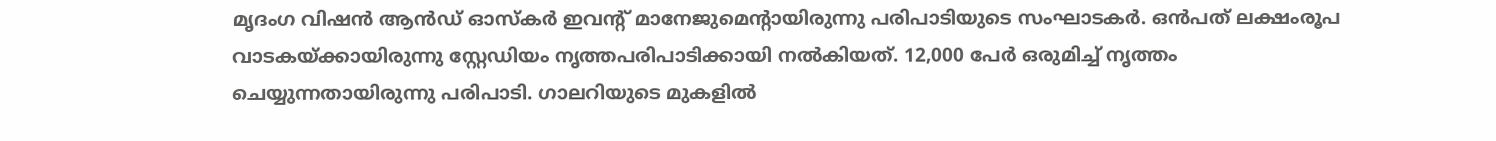മൃദംഗ വിഷൻ ആൻഡ് ഓസ്‌കർ ഇവന്റ് മാനേജുമെന്റായിരുന്നു പരിപാടിയുടെ സംഘാടകർ. ഒൻപത് ലക്ഷംരൂപ വാടകയ്ക്കായിരുന്നു സ്റ്റേഡിയം നൃത്തപരിപാടിക്കായി നൽകിയത്. 12,000 പേർ ഒരുമിച്ച് നൃത്തം ചെയ്യുന്നതായിരുന്നു പരിപാടി. ഗാലറിയുടെ മുകളിൽ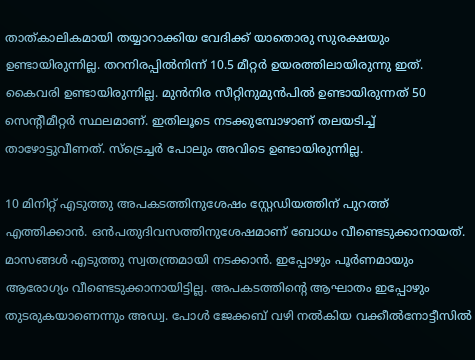താത്കാലികമായി തയ്യാറാക്കിയ വേദിക്ക് യാതൊരു സുരക്ഷയും ഉണ്ടായിരുന്നില്ല. തറനിരപ്പിൽനിന്ന് 10.5 മീറ്റർ ഉയരത്തിലായിരുന്നു ഇത്. കൈവരി ഉണ്ടായിരുന്നില്ല. മുൻനിര സീറ്റിനുമുൻപിൽ ഉണ്ടായിരുന്നത് 50 സെന്റീമീറ്റർ സ്ഥലമാണ്. ഇതിലൂടെ നടക്കുമ്പോഴാണ് തലയടിച്ച് താഴോട്ടുവീണത്. സ്‌ട്രെച്ചർ പോലും അവിടെ ഉണ്ടായിരുന്നില്ല.

10 മിനിറ്റ് എടുത്തു അപകടത്തിനുശേഷം സ്റ്റേഡിയത്തിന് പുറത്ത് എത്തിക്കാൻ. ഒൻപതുദിവസത്തിനുശേഷമാണ് ബോധം വീണ്ടെടുക്കാനായത്. മാസങ്ങൾ എടുത്തു സ്വതന്ത്രമായി നടക്കാൻ. ഇപ്പോഴും പൂർണമായും ആരോഗ്യം വീണ്ടെടുക്കാനായിട്ടില്ല. അപകടത്തിന്റെ ആഘാതം ഇപ്പോഴും തുടരുകയാണെന്നും അഡ്വ. പോൾ ജേക്കബ് വഴി നൽകിയ വക്കീൽനോട്ടീസിൽ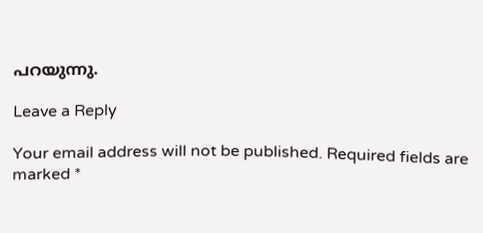പറയുന്നു.

Leave a Reply

Your email address will not be published. Required fields are marked *